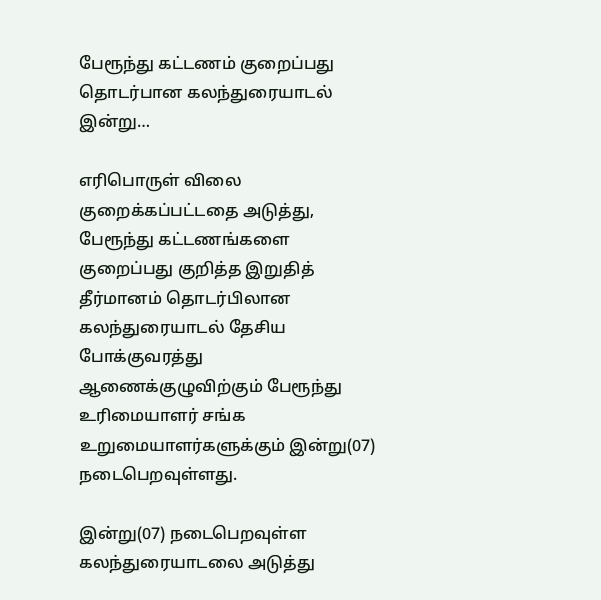பேரூந்து கட்டணம் குறைப்பது தொடர்பான கலந்துரையாடல் இன்று…

எரிபொருள் விலை குறைக்கப்பட்டதை அடுத்து, பேரூந்து கட்டணங்களை குறைப்பது குறித்த இறுதித் தீர்மானம் தொடர்பிலான கலந்துரையாடல் தேசிய போக்குவரத்து ஆணைக்குழுவிற்கும் பேரூந்து உரிமையாளர் சங்க உறுமையாளர்களுக்கும் இன்று(07) நடைபெறவுள்ளது.

இன்று(07) நடைபெறவுள்ள கலந்துரையாடலை அடுத்து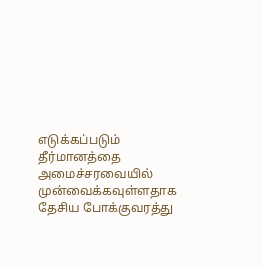எடுக்கப்படும் தீர்மானத்தை அமைச்சரவையில் முன்வைக்கவுள்ளதாக தேசிய போக்குவரத்து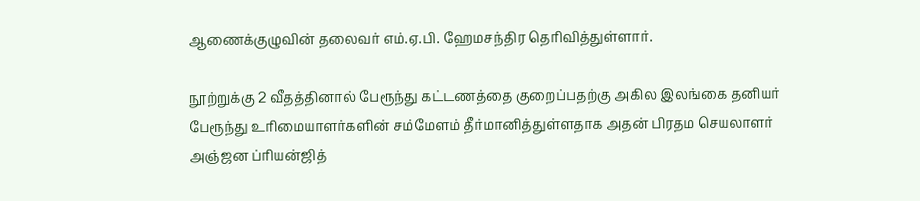ஆணைக்குழுவின் தலைவர் எம்.ஏ.பி. ஹேமசந்திர தெரிவித்துள்ளார்.

நூற்றுக்கு 2 வீதத்தினால் பேரூந்து கட்டணத்தை குறைப்பதற்கு அகில இலங்கை தனியர் பேரூந்து உரிமையாளர்களின் சம்மேளம் தீர்மானித்துள்ளதாக அதன் பிரதம செயலாளர் அஞ்ஜன ப்ரியன்ஜித்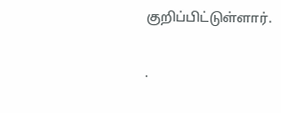குறிப்பிட்டுள்ளார்.

.